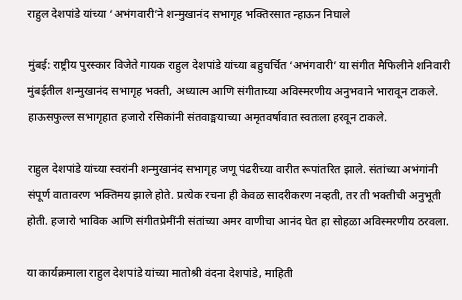राहुल देशपांडे यांच्या ‘अभंगवारी’ने शन्मुखानंद सभागृह भक्तिरसात न्हाऊन निघाले

मुंबई: राष्ट्रीय पुरस्कार विजेते गायक राहुल देशपांडे यांच्या बहुचर्चित ‘अभंगवारी’ या संगीत मैफिलीने शनिवारी मुंबईतील शन्मुखानंद सभागृह भक्ती, अध्यात्म आणि संगीताच्या अविस्मरणीय अनुभवाने भारावून टाकले. हाऊसफुल्ल सभागृहात हजारो रसिकांनी संतवाङ्मयाच्या अमृतवर्षावात स्वतःला हरवून टाकले.

राहुल देशपांडे यांच्या स्वरांनी शन्मुखानंद सभागृह जणू पंढरीच्या वारीत रूपांतरित झाले. संतांच्या अभंगांनी संपूर्ण वातावरण भक्तिमय झाले होते. प्रत्येक रचना ही केवळ सादरीकरण नव्हती, तर ती भक्तीची अनुभूती होती. हजारो भाविक आणि संगीतप्रेमींनी संतांच्या अमर वाणीचा आनंद घेत हा सोहळा अविस्मरणीय ठरवला.

या कार्यक्रमाला राहुल देशपांडे यांच्या मातोश्री वंदना देशपांडे, माहिती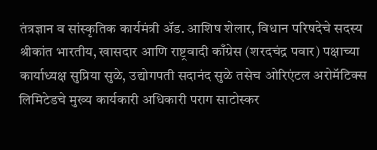तंत्रज्ञान व सांस्कृतिक कार्यमंत्री ॲड. आशिष शेलार, विधान परिषदेचे सदस्य श्रीकांत भारतीय, खासदार आणि राष्ट्रवादी काँग्रेस (शरदचंद्र पवार) पक्षाच्या कार्याध्यक्ष सुप्रिया सुळे, उद्योगपती सदानंद सुळे तसेच ओरिएंटल अरोमॅटिक्स लिमिटेडचे मुख्य कार्यकारी अधिकारी पराग साटोस्कर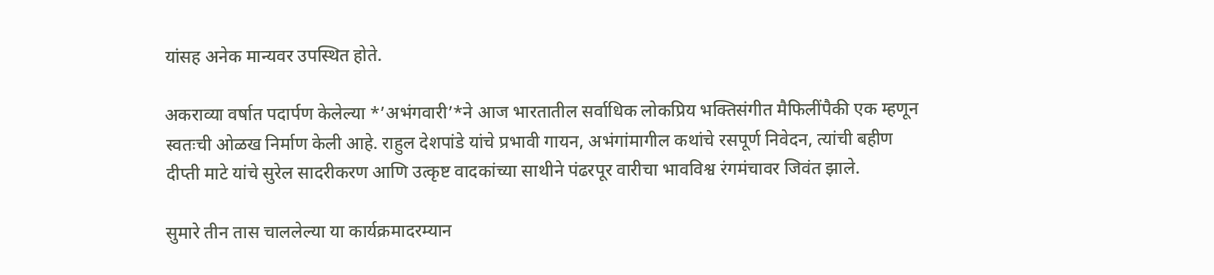यांसह अनेक मान्यवर उपस्थित होते.

अकराव्या वर्षात पदार्पण केलेल्या *’अभंगवारी’*ने आज भारतातील सर्वाधिक लोकप्रिय भक्तिसंगीत मैफिलींपैकी एक म्हणून स्वतःची ओळख निर्माण केली आहे. राहुल देशपांडे यांचे प्रभावी गायन, अभंगांमागील कथांचे रसपूर्ण निवेदन, त्यांची बहीण दीप्ती माटे यांचे सुरेल सादरीकरण आणि उत्कृष्ट वादकांच्या साथीने पंढरपूर वारीचा भावविश्व रंगमंचावर जिवंत झाले.

सुमारे तीन तास चाललेल्या या कार्यक्रमादरम्यान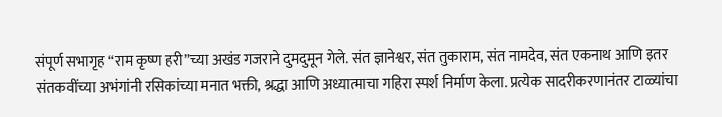संपूर्ण सभागृह “राम कृष्ण हरी”च्या अखंड गजराने दुमदुमून गेले. संत ज्ञानेश्वर, संत तुकाराम, संत नामदेव, संत एकनाथ आणि इतर संतकवींच्या अभंगांनी रसिकांच्या मनात भक्ती, श्रद्धा आणि अध्यात्माचा गहिरा स्पर्श निर्माण केला. प्रत्येक सादरीकरणानंतर टाळ्यांचा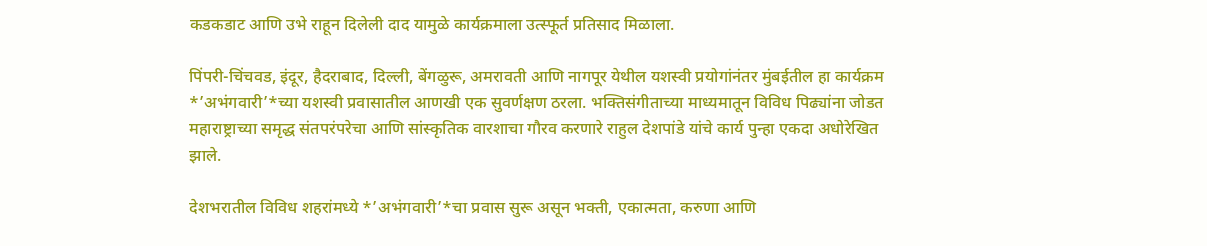कडकडाट आणि उभे राहून दिलेली दाद यामुळे कार्यक्रमाला उत्स्फूर्त प्रतिसाद मिळाला.

पिंपरी-चिंचवड, इंदूर, हैदराबाद, दिल्ली, बेंगळुरू, अमरावती आणि नागपूर येथील यशस्वी प्रयोगांनंतर मुंबईतील हा कार्यक्रम *’अभंगवारी’*च्या यशस्वी प्रवासातील आणखी एक सुवर्णक्षण ठरला. भक्तिसंगीताच्या माध्यमातून विविध पिढ्यांना जोडत महाराष्ट्राच्या समृद्ध संतपरंपरेचा आणि सांस्कृतिक वारशाचा गौरव करणारे राहुल देशपांडे यांचे कार्य पुन्हा एकदा अधोरेखित झाले.

देशभरातील विविध शहरांमध्ये *’अभंगवारी’*चा प्रवास सुरू असून भक्ती, एकात्मता, करुणा आणि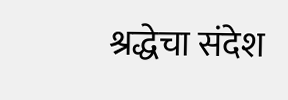श्रद्धेचा संदेश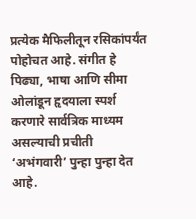प्रत्येक मैफिलीतून रसिकांपर्यंत पोहोचत आहे. संगीत हे पिढ्या, भाषा आणि सीमा ओलांडून हृदयाला स्पर्श करणारे सार्वत्रिक माध्यम असल्याची प्रचीती ‘अभंगवारी’ पुन्हा पुन्हा देत आहे.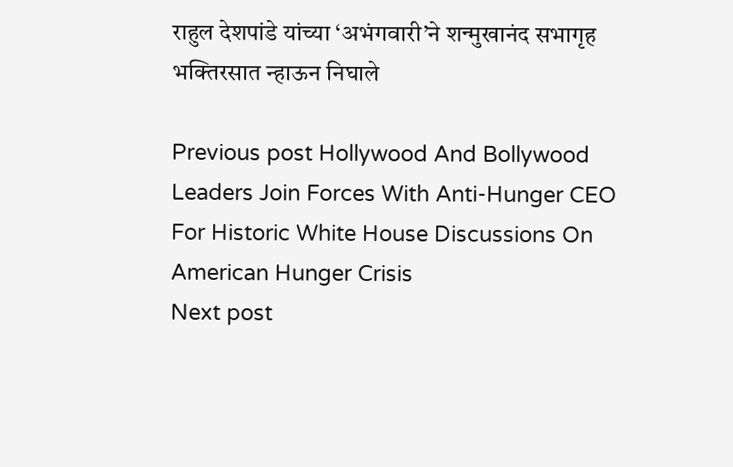राहुल देशपांडे यांच्या ‘अभंगवारी’ने शन्मुखानंद सभागृह भक्तिरसात न्हाऊन निघाले

Previous post Hollywood And Bollywood Leaders Join Forces With Anti-Hunger CEO For Historic White House Discussions On American Hunger Crisis
Next post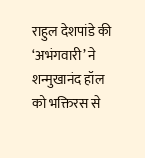राहुल देशपांडे की ‘अभंगवारी’ ने शन्मुखानंद हॉल को भक्तिरस से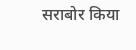सराबोर किया